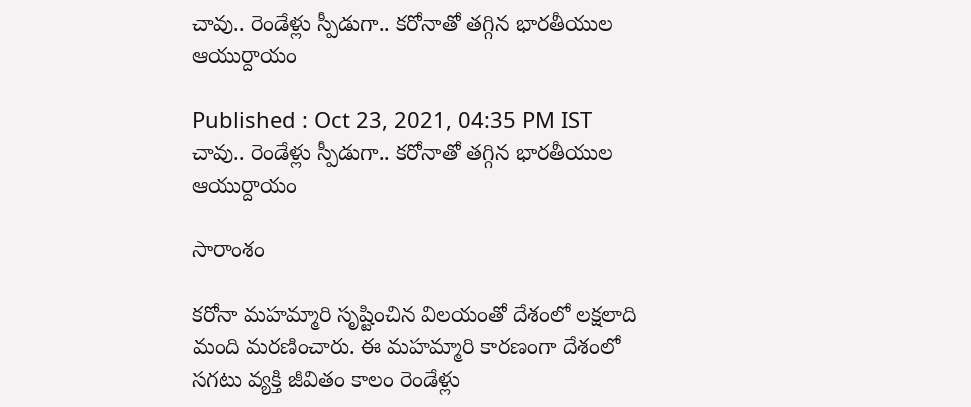చావు.. రెండేళ్లు స్పీడుగా.. కరోనాతో తగ్గిన భారతీయుల ఆయుర్దాయం

Published : Oct 23, 2021, 04:35 PM IST
చావు.. రెండేళ్లు స్పీడుగా.. కరోనాతో తగ్గిన భారతీయుల ఆయుర్దాయం

సారాంశం

కరోనా మహమ్మారి సృష్టించిన విలయంతో దేశంలో లక్షలాది మంది మరణించారు. ఈ మహమ్మారి కారణంగా దేశంలో సగటు వ్యక్తి జీవితం కాలం రెండేళ్లు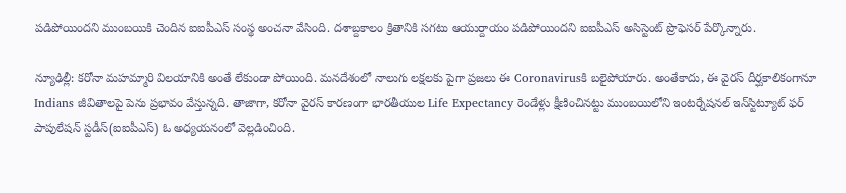పడిపోయిందని ముంబయికి చెందిన ఐఐపీఎస్ సంస్థ అంచనా వేసింది. దశాబ్దకాలం క్రితానికి సగటు ఆయుర్దాయం పడిపోయిందని ఐఐపీఎస్ అసిస్టెంట్ ప్రొఫెసర్ పేర్కొన్నారు.

న్యూఢిల్లీ: కరోనా మహమ్మారి విలయానికి అంతే లేకుండా పోయింది. మనదేశంలో నాలుగు లక్షలకు పైగా ప్రజలు ఈ Coronavirusకి బలైపోయారు. అంతేకాదు, ఈ వైరస్ దీర్ఘకాలికంగానూ Indians జీవితాలపై పెను ప్రభావం వేస్తున్నది. తాజాగా, కరోనా వైరస్ కారణంగా భారతీయుల Life Expectancy రెండేళ్లు క్షీణించినట్టు ముంబయిలోని ఇంటర్నేషనల్ ఇన్‌స్టిట్యూట్ ఫర్ పాపులేషన్ స్టడీస్(ఐఐపీఎస్) ఓ అధ్యయనంలో వెల్లడించింది.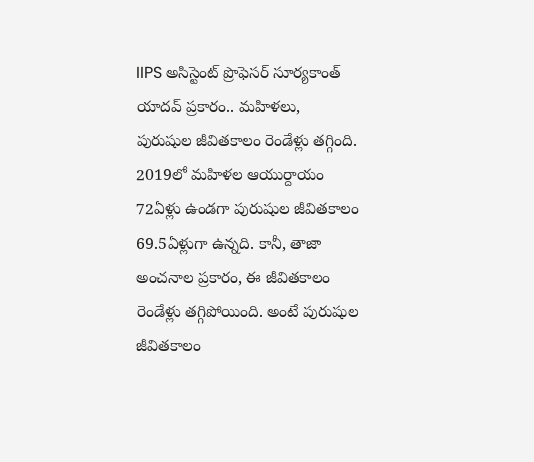IIPS అసిస్టెంట్ ప్రొఫెసర్ సూర్యకాంత్ యాదవ్ ప్రకారం.. మహిళలు, పురుషుల జీవితకాలం రెండేళ్లు తగ్గింది. 2019లో మహిళల ఆయుర్దాయం 72ఏళ్లు ఉండగా పురుషుల జీవితకాలం 69.5ఏళ్లుగా ఉన్నది. కానీ, తాజా అంచనాల ప్రకారం, ఈ జీవితకాలం రెండేళ్లు తగ్గిపోయింది. అంటే పురుషుల జీవితకాలం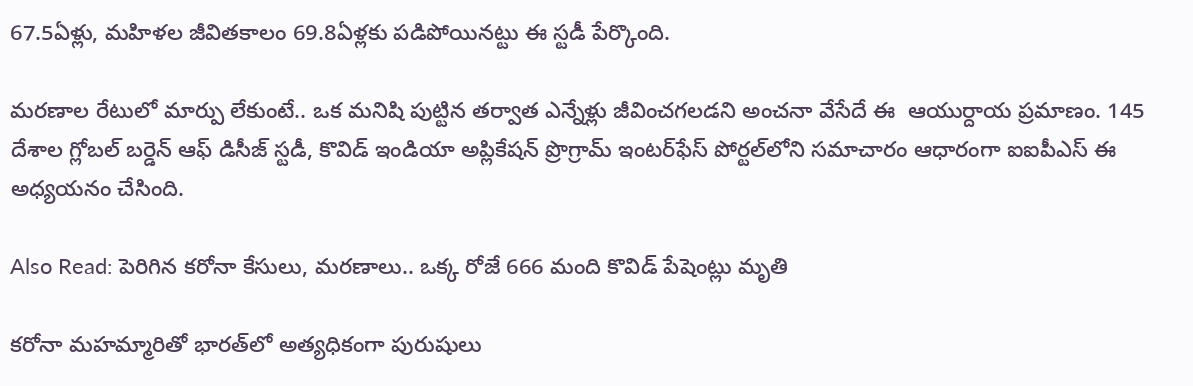67.5ఏళ్లు, మహిళల జీవితకాలం 69.8ఏళ్లకు పడిపోయినట్టు ఈ స్టడీ పేర్కొంది.

మరణాల రేటులో మార్పు లేకుంటే.. ఒక మనిషి పుట్టిన తర్వాత ఎన్నేళ్లు జీవించగలడని అంచనా వేసేదే ఈ  ఆయుర్దాయ ప్రమాణం. 145 దేశాల గ్లోబల్ బర్డెన్ ఆఫ్ డిసీజ్ స్టడీ, కొవిడ్ ఇండియా అప్లికేషన్ ప్రొగ్రామ్ ఇంటర్‌ఫేస్ పోర్టల్‌లోని సమాచారం ఆధారంగా ఐఐపీఎస్ ఈ అధ్యయనం చేసింది.

Also Read: పెరిగిన కరోనా కేసులు, మరణాలు.. ఒక్క రోజే 666 మంది కొవిడ్ పేషెంట్లు మృతి

కరోనా మహమ్మారితో భారత్‌లో అత్యధికంగా పురుషులు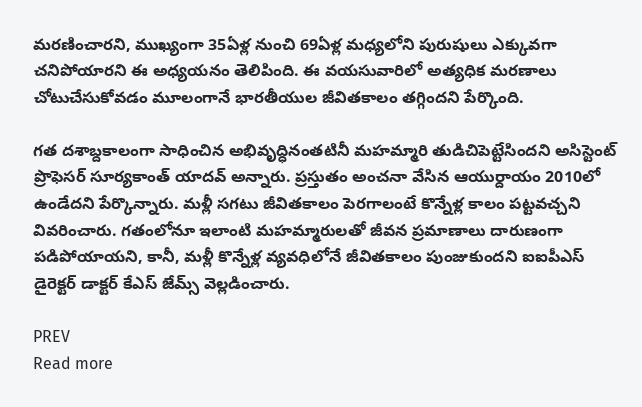మరణించారని, ముఖ్యంగా 35ఏళ్ల నుంచి 69ఏళ్ల మధ్యలోని పురుషులు ఎక్కువగా చనిపోయారని ఈ అధ్యయనం తెలిపింది. ఈ వయసువారిలో అత్యధిక మరణాలు చోటుచేసుకోవడం మూలంగానే భారతీయుల జీవితకాలం తగ్గిందని పేర్కొంది.

గత దశాబ్దకాలంగా సాధించిన అభివృద్ధినంతటినీ మహమ్మారి తుడిచిపెట్టేసిందని అసిస్టెంట్ ప్రొఫెసర్ సూర్యకాంత్ యాదవ్ అన్నారు. ప్రస్తుతం అంచనా వేసిన ఆయుర్దాయం 2010లో ఉండేదని పేర్కొన్నారు. మళ్లీ సగటు జీవితకాలం పెరగాలంటే కొన్నేళ్ల కాలం పట్టవచ్చని వివరించారు. గతంలోనూ ఇలాంటి మహమ్మారులతో జీవన ప్రమాణాలు దారుణంగా పడిపోయాయని, కానీ, మళ్లీ కొన్నేళ్ల వ్యవధిలోనే జీవితకాలం పుంజుకుందని ఐఐపీఎస్ డైరెక్టర్ డాక్టర్ కేఎస్ జేమ్స్ వెల్లడించారు.

PREV
Read more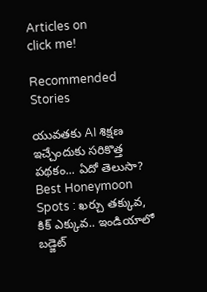Articles on
click me!

Recommended Stories

యువతకు AI శిక్షణ ఇచ్చేందుకు సరికొత్త పథకం... ఏదో తెలుసా?
Best Honeymoon Spots : ఖర్చు తక్కువ, కిక్ ఎక్కువ.. ఇండియాలో బడ్జెట్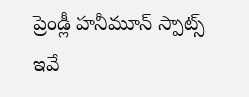ప్రెండ్లీ హనీమూన్ స్పాట్స్ ఇవే